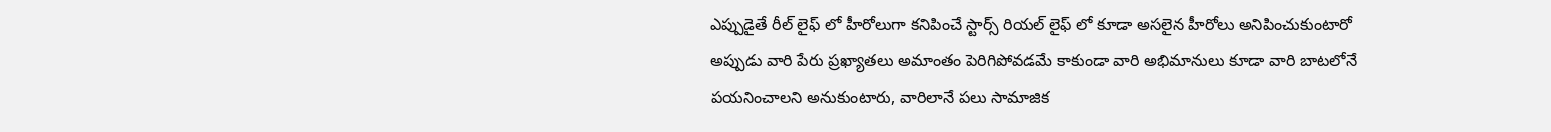ఎప్పుడైతే రీల్ లైఫ్ లో హీరోలుగా కనిపించే స్టార్స్ రియల్ లైఫ్ లో కూడా అసలైన హీరోలు అనిపించుకుంటారో అప్పుడు వారి పేరు ప్రఖ్యాతలు అమాంతం పెరిగిపోవడమే కాకుండా వారి అభిమానులు కూడా వారి బాటలోనే పయనించాలని అనుకుంటారు, వారిలానే పలు సామాజిక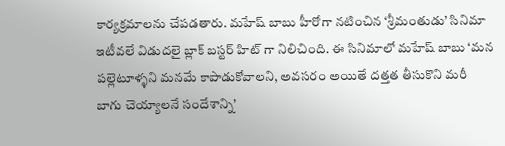కార్యక్రమాలను చేపడతారు. మహేష్ బాబు హీరోగా నటించిన ‘శ్రీమంతుడు’ సినిమా ఇటీవలే విడుదలై బ్లాక్ బస్టర్ హిట్ గా నిలిచింది. ఈ సినిమాలో మహేష్ బాబు ‘మన పల్లెటూళ్ళని మనమే కాపాడుకోవాలని, అవసరం అయితే దత్తత తీసుకొని మరీ బాగు చెయ్యాలనే సందేశాన్ని’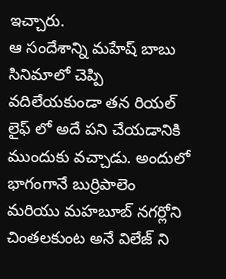ఇచ్చారు.
ఆ సందేశాన్ని మహేష్ బాబు సినిమాలో చెప్పి వదిలేయకుండా తన రియల్ లైఫ్ లో అదే పని చేయడానికి ముందుకు వచ్చాడు. అందులో భాగంగానే బుర్రిపాలెం మరియు మహబూబ్ నగర్లోని చింతలకుంట అనే విలేజ్ ని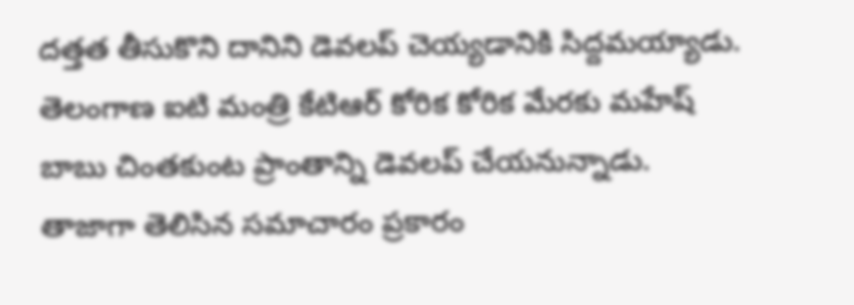దత్తత తీసుకొని దానిని డెవలప్ చెయ్యడానికి సిద్దమయ్యాడు. తెలంగాణ ఐటి మంత్రి కేటిఆర్ కోరిక కోరిక మేరకు మహేష్ బాబు చింతకుంట ప్రాంతాన్ని డెవలప్ చేయనున్నాడు. తాజాగా తెలిసిన సమాచారం ప్రకారం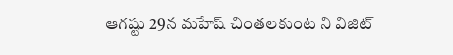ఆగష్టు 29న మహేష్ చింతలకుంట ని విజిట్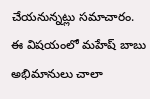చేయనున్నట్లు సమాచారం. ఈ విషయంలో మహేష్ బాబు అభిమానులు చాలా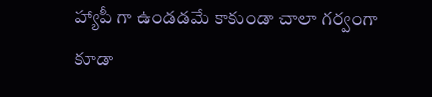హ్యాపీ గా ఉండడమే కాకుండా చాలా గర్వంగా కూడా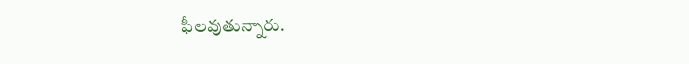ఫీలవుతున్నారు.